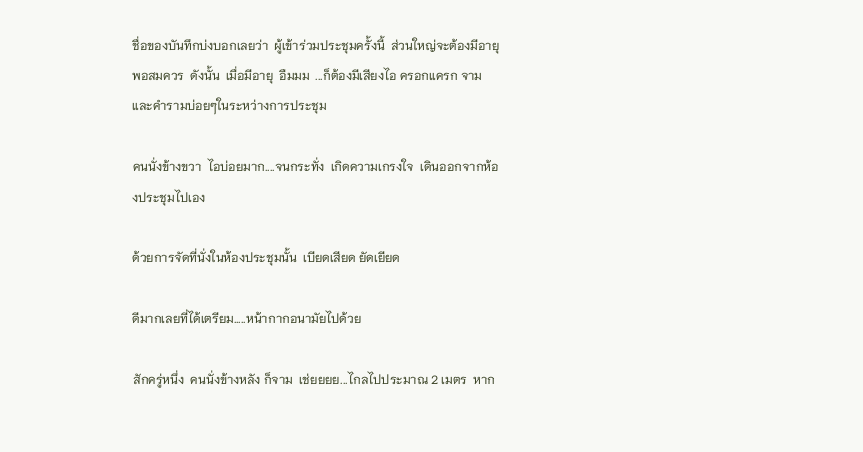ชื่อของบันทึกบ่งบอกเลยว่า  ผู้เข้าร่วมประชุมครั้งนี้  ส่วนใหญ่จะต้องมีอายุพอสมควร  ดังนั้น  เมื่อมีอายุ  อืมมม  ...ก็ต้องมีเสียงไอ ครอกแครก จาม และคำรามบ่อยๆในระหว่างการประชุม

คนนั่งข้างขวา  ไอบ่อยมาก....จนกระทั่ง  เกิดความเกรงใจ  เดินออกจากห้องประชุมไปเอง

ด้วยการจัดที่นั่งในห้องประชุมนั้น  เบียดเสียด ยัดเยียด

ดีมากเลยที่ได้เตรียม.....หน้ากากอนามัยไปด้วย

สักครู่หนึ่ง  คนนั่งข้างหลัง ก็จาม  เช่ยยยย...ไกลไปประมาณ 2 เมตร  หาก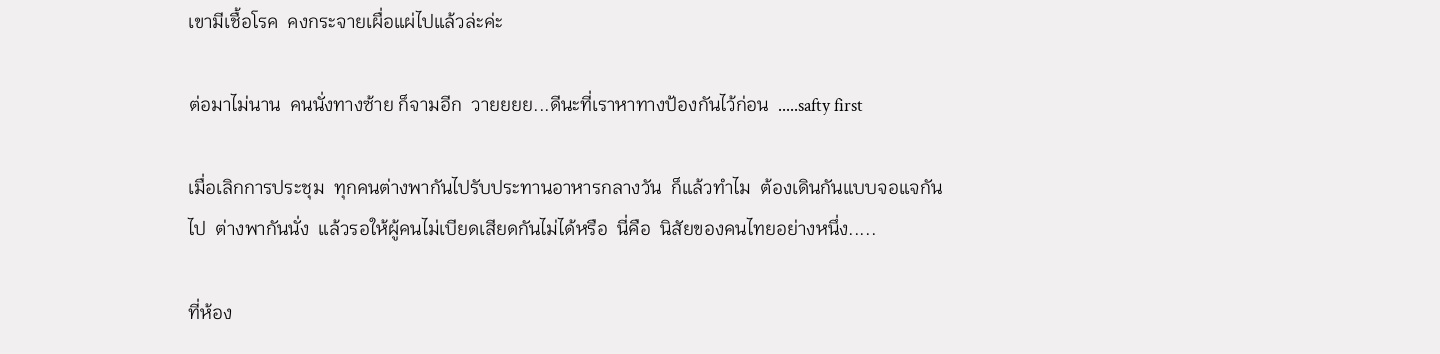เขามีเชื้อโรค  คงกระจายเผื่อแผ่ไปแล้วล่ะค่ะ

ต่อมาไม่นาน  คนนั่งทางซ้าย ก็จามอีก  วายยยย...ดีนะที่เราหาทางป้องกันไว้ก่อน  .....safty first

เมื่อเลิกการประชุม  ทุกคนต่างพากันไปรับประทานอาหารกลางวัน  ก็แล้วทำไม  ต้องเดินกันแบบจอแจกันไป  ต่างพากันนั่ง  แล้วรอให้ผู้คนไม่เบียดเสียดกันไม่ได้หรือ  นี่คือ  นิสัยของคนไทยอย่างหนึ่ง.....

ที่ห้อง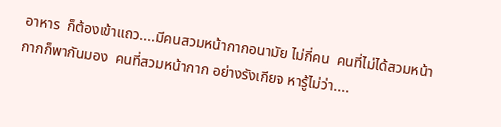อาหาร  ก็ต้องเข้าแถว....มีคนสวมหน้ากากอนามัย ไม่กี่คน  คนที่ไม่ได้สวมหน้ากากก็พากันมอง  คนที่สวมหน้ากาก อย่างรังเกียจ หารู้ไม่ว่า....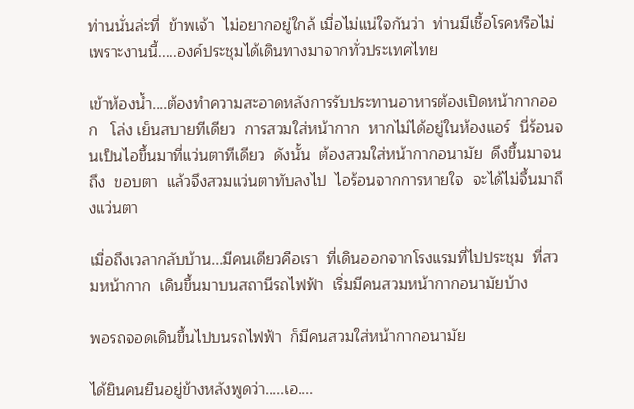ท่านนั่นล่ะที่  ข้าพเจ้า  ไม่อยากอยู่ใกล้ เมื่อไม่แน่ใจกันว่า  ท่านมีเชื้อโรคหรือไม่  เพราะงานนี้.....องค์ประชุมได้เดินทางมาจากทั่วประเทศไทย

เข้าห้องน้ำ....ต้องทำความสะอาดหลังการรับประทานอาหารต้องเปิดหน้ากากออก   โล่ง เย็นสบายทีเดียว  การสวมใส่หน้ากาก  หากไม่ได้อยู่ในห้องแอร์  นี่ร้อนจนเป็นไอขึ้นมาที่แว่นตาทีเดียว  ดังนั้น  ต้องสวมใส่หน้ากากอนามัย  ดึงขึ้นมาจนถึง  ขอบตา  แล้วจึงสวมแว่นตาทับลงไป  ไอร้อนจากการหายใจ  จะได้ไม่จึ้นมาถึงแว่นตา

เมื่อถึงเวลากลับบ้าน...มีคนเดียวคือเรา  ที่เดินออกจากโรงแรมที่ไปประชุม  ที่สวมหน้ากาก  เดินขึ้นมาบนสถานีรถไฟฟ้า  เริ่มมีคนสวมหน้ากากอนามัยบ้าง

พอรถจอดเดินขึ้นไปบนรถไฟฟ้า  ก็มีคนสวมใส่หน้ากากอนามัย

ได้ยินคนยืนอยู่ข้างหลังพูดว่า.....เอ....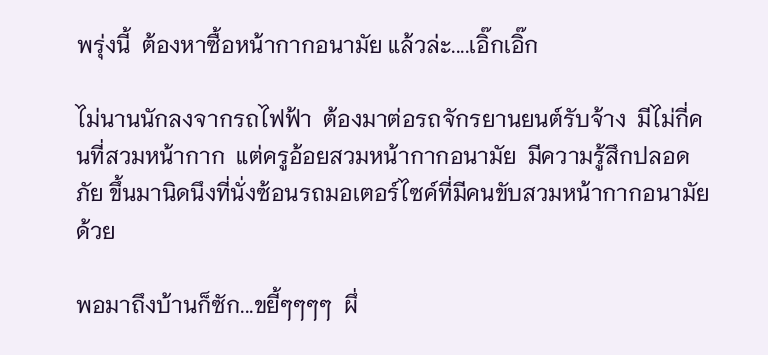พรุ่งนี้  ต้องหาซื้อหน้ากากอนามัย แล้วล่ะ....เอิ๊กเอิ๊ก

ไม่นานนักลงจากรถไฟฟ้า  ต้องมาต่อรถจักรยานยนต์รับจ้าง  มีไม่กี่คนที่สวมหน้ากาก  แต่ครูอ้อยสวมหน้ากากอนามัย  มีความรู้สึกปลอดภัย ขึ้นมานิดนึงที่นั่งซ้อนรถมอเตอร์ไซค์ที่มีคนขับสวมหน้ากากอนามัยด้วย

พอมาถึงบ้านก็ซัก...ขยี้ๆๆๆๆ  ผึ่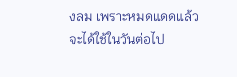งลม เพราะหมดแดดแล้ว  จะได้ใช้ในวันต่อไป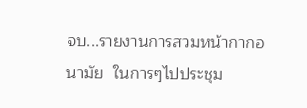จบ...รายงานการสวมหน้ากากอนามัย  ในการๆไปประชุม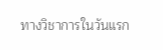ทางวิชาการในวันแรก